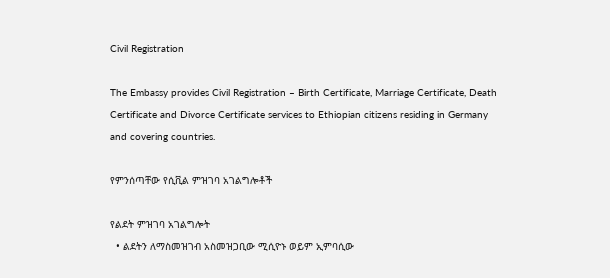Civil Registration

The Embassy provides Civil Registration – Birth Certificate, Marriage Certificate, Death Certificate and Divorce Certificate services to Ethiopian citizens residing in Germany and covering countries.

የምንሰጣቸው የሲቪል ምዝገባ አገልግሎቶች

የልደት ምዝገባ አገልግሎት
  • ልደትን ለማስመዝገብ አስመዝጋቢው ሚሲዮኑ ወይም ኢምባሲው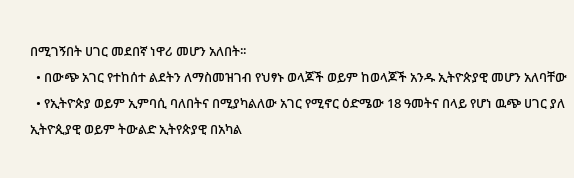በሚገኝበት ሀገር መደበኛ ነዋሪ መሆን አለበት፡፡
  • በውጭ አገር የተከሰተ ልደትን ለማስመዝገብ የህፃኑ ወላጆች ወይም ከወላጆች አንዱ ኢትዮጵያዊ መሆን አለባቸው
  • የኢትዮጵያ ወይም ኢምባሲ ባለበትና በሚያካልለው አገር የሚኖር ዕድሜው 18 ዓመትና በላይ የሆነ ዉጭ ሀገር ያለ ኢትዮጲያዊ ወይም ትውልድ ኢትየጵያዊ በአካል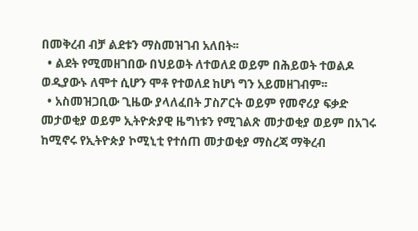በመቅረብ ብቻ ልደቱን ማስመዝገብ አለበት፡፡
  • ልደት የሚመዘገበው በህይወት ለተወለደ ወይም በሕይወት ተወልዶ ወዲያውኑ ለሞተ ሲሆን ሞቶ የተወለደ ከሆነ ግን አይመዘገብም፡፡
  • አስመዝጋቢው ጊዜው ያላለፈበት ፓስፖርት ወይም የመኖሪያ ፍቃድ መታወቂያ ወይም ኢትዮጵያዊ ዜግነቱን የሚገልጽ መታወቂያ ወይም በአገሩ ከሚኖሩ የኢትዮጵያ ኮሚኒቲ የተሰጠ መታወቂያ ማስረጃ ማቅረብ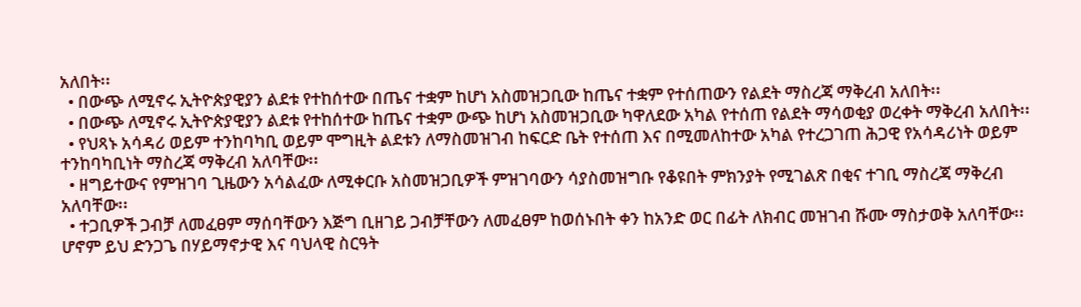አለበት፡፡
  • በውጭ ለሚኖሩ ኢትዮጵያዊያን ልደቱ የተከሰተው በጤና ተቋም ከሆነ አስመዝጋቢው ከጤና ተቋም የተሰጠውን የልደት ማስረጃ ማቅረብ አለበት፡፡
  • በውጭ ለሚኖሩ ኢትዮጵያዊያን ልደቱ የተከሰተው ከጤና ተቋም ውጭ ከሆነ አስመዝጋቢው ካዋለደው አካል የተሰጠ የልደት ማሳወቂያ ወረቀት ማቅረብ አለበት፡፡
  • የህጻኑ አሳዳሪ ወይም ተንከባካቢ ወይም ሞግዚት ልደቱን ለማስመዝገብ ከፍርድ ቤት የተሰጠ እና በሚመለከተው አካል የተረጋገጠ ሕጋዊ የአሳዳሪነት ወይም ተንከባካቢነት ማስረጃ ማቅረብ አለባቸው፡፡
  • ዘግይተውና የምዝገባ ጊዜውን አሳልፈው ለሚቀርቡ አስመዝጋቢዎች ምዝገባውን ሳያስመዝግቡ የቆዩበት ምክንያት የሚገልጽ በቂና ተገቢ ማስረጃ ማቅረብ አለባቸው፡፡
  • ተጋቢዎች ጋብቻ ለመፈፀም ማሰባቸውን እጅግ ቢዘገይ ጋብቻቸውን ለመፈፀም ከወሰኑበት ቀን ከአንድ ወር በፊት ለክብር መዝገብ ሹሙ ማስታወቅ አለባቸው፡፡ ሆኖም ይህ ድንጋጌ በሃይማኖታዊ እና ባህላዊ ስርዓት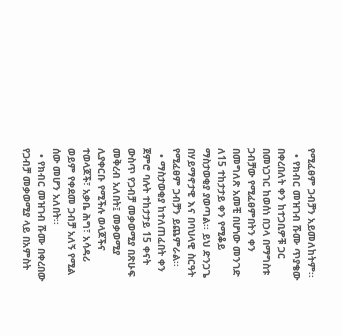የሚፈፀም ጋብቻን አይመለከትም፡፡
  • የክብር መዝገብ ሹሙ ጥያቄው በቀረበለት ቀን ከተጋቢዎቹ ጋር በመነጋገር ከወሰነ በኃላ በማግስቱ ጋብቻው የሚፈፀምበትን ቀን በመግለጽ አመቺ በሆነው መንገድ ለ15 ተከታታይ ቀን የሚቆይ ማስታወቂያ ያወጣል፡፡ ይህ ድንጋጌ በሃይማኖታዊ እና በባህላዊ ስርዓት የሚፈፀም ጋብቻን ይጨምራል፡፡
  • ማስታወቂያ ከተለጠፈበት ቀን ጀምሮ ባሉት ተከታታይ 15 ቀናት ውስጥ የጋብቻ መቃወሚያ በጽሁፍ መቅረብ አለበት፤ መቃወሚያ ሊያቀርቡ የሚችሉ ወላጆችና ተወላጆች፣ አቃቤ ሕግ፣ አሳዳሪ ወይም የቀደመ ጋብቻ አለኝ የሚል ሰው መሆን አለበት፡፡
  • የክብር መዝገብ ሹሙ በቀረበው የጋብቻ መቃወሚያ ላይ በአምስት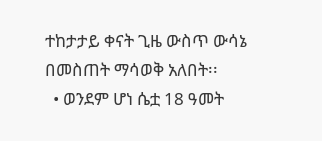ተከታታይ ቀናት ጊዜ ውስጥ ውሳኔ በመስጠት ማሳወቅ አለበት፡፡
  • ወንደም ሆነ ሴቷ 18 ዓመት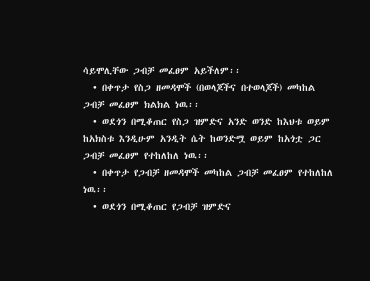ሳይሞሊቸው ጋብቻ መፈፀም አይችለም፡፡
  • በቀጥታ የስጋ ዘመዳሞች (በወላጆችና በተወላጆች) መካከል ጋብቻ መፈፀም ክልክል ነዉ፡፡
  • ወደጎን በሚቆጠር የስጋ ዝምድና አንድ ወንድ ከእህቱ ወይም ከአክስቱ እንዲሁም አንዲት ሴት ከወንድሟ ወይም ከአጎቷ ጋር ጋብቻ መፈፀም የተከለከለ ነዉ፡፡
  • በቀጥታ የጋብቻ ዘመዳሞች መካከል ጋብቻ መፈፀም የተከለከለ ነዉ፡፡
  • ወደጎን በሚቆጠር የጋብቻ ዝምድና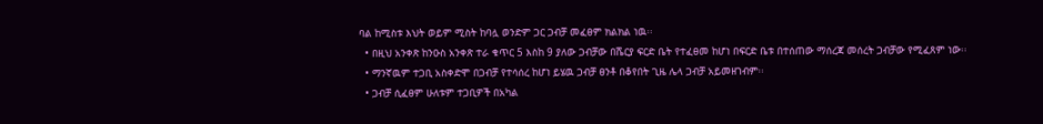ባል ከሚስቱ እህት ወይም ሚስት ከባሏ ወንድም ጋር ጋብቻ መፈፀም ክልክል ነዉ፡፡
  • በዚህ አንቀጽ ከንዑስ አንቀጽ ተራ ቁጥር 5 እስከ 9 ያለው ጋብቻው በሼርያ ፍርድ ቤት የተፈፀመ ከሆነ በፍርድ ቤቱ በተሰጠው ማሰረጃ መሰረት ጋብቻው የሚፈጸም ነው፡፡
  • ማንኛዉም ተጋቢ አስቀድሞ በጋብቻ የተሳሰረ ከሆነ ይሄዉ ጋብቻ ፀንቶ በቆየበት ጊዜ ሌላ ጋብቻ አይመዘገብም፡፡
  • ጋብቻ ሲፈፀም ሁለቱም ተጋቢዎች በአካል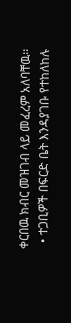ቀርበዉ ክብር መዝገብ ላይ መፈረም አለባቸዉ፡፡
  • ተጋቢዎች በፍርድ ቤት እንዳያገቡ የተከለከሉ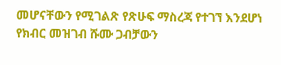መሆናቸውን የሚገልጽ የጽሁፍ ማስረጃ የተገኘ እንደሆነ የክብር መዝገብ ሹሙ ጋብቻውን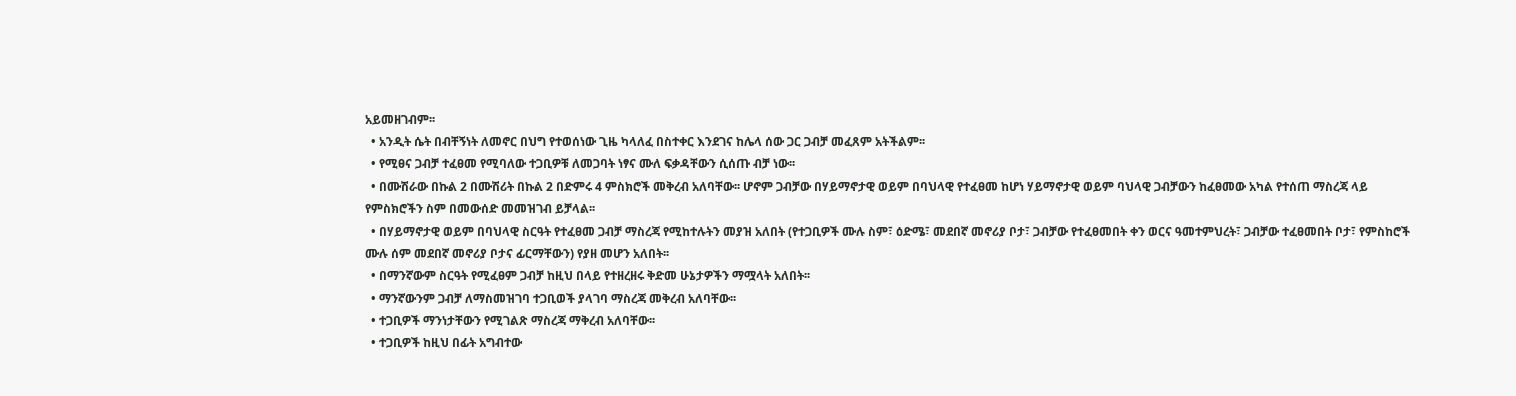አይመዘገብም፡፡
  • አንዲት ሴት በብቸኝነት ለመኖር በህግ የተወሰነው ጊዜ ካላለፈ በስተቀር እንደገና ከሌላ ሰው ጋር ጋብቻ መፈጸም አትችልም፡፡
  • የሚፀና ጋብቻ ተፈፀመ የሚባለው ተጋቢዎቹ ለመጋባት ነፃና ሙለ ፍቃዳቸውን ሲሰጡ ብቻ ነው፡፡
  • በሙሽራው በኩል 2 በሙሽሪት በኩል 2 በድምሩ 4 ምስክሮች መቅረብ አለባቸው፡፡ ሆኖም ጋብቻው በሃይማኖታዊ ወይም በባህላዊ የተፈፀመ ከሆነ ሃይማኖታዊ ወይም ባህላዊ ጋብቻውን ከፈፀመው አካል የተሰጠ ማስረጃ ላይ የምስክሮችን ስም በመውሰድ መመዝገብ ይቻላል፡፡
  • በሃይማኖታዊ ወይም በባህላዊ ስርዓት የተፈፀመ ጋብቻ ማስረጃ የሚከተሉትን መያዝ አለበት (የተጋቢዎች ሙሉ ስም፣ ዕድሜ፣ መደበኛ መኖሪያ ቦታ፣ ጋብቻው የተፈፀመበት ቀን ወርና ዓመተምህረት፣ ጋብቻው ተፈፀመበት ቦታ፣ የምስከሮች ሙሉ ሰም መደበኛ መኖሪያ ቦታና ፊርማቸውን) የያዘ መሆን አለበት፡፡
  • በማንኛውም ስርዓት የሚፈፀም ጋብቻ ከዚህ በላይ የተዘረዘሩ ቅድመ ሁኔታዎችን ማሟላት አለበት፡፡
  • ማንኛውንም ጋብቻ ለማስመዝገባ ተጋቢወች ያላገባ ማስረጃ መቅረብ አለባቸው፡፡
  • ተጋቢዎች ማንነታቸውን የሚገልጽ ማስረጃ ማቅረብ አለባቸው፡፡
  • ተጋቢዎች ከዚህ በፊት አግብተው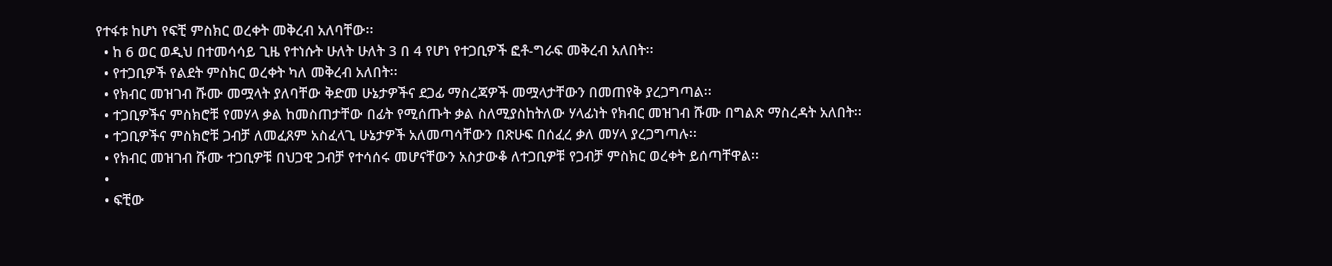የተፋቱ ከሆነ የፍቺ ምስክር ወረቀት መቅረብ አለባቸው፡፡
  • ከ 6 ወር ወዲህ በተመሳሳይ ጊዜ የተነሱት ሁለት ሁለት 3 በ 4 የሆነ የተጋቢዎች ፎቶ-ግራፍ መቅረብ አለበት፡፡
  • የተጋቢዎች የልደት ምስክር ወረቀት ካለ መቅረብ አለበት፡፡
  • የክብር መዝገብ ሹሙ መሟላት ያለባቸው ቅድመ ሁኔታዎችና ደጋፊ ማስረጃዎች መሟላታቸውን በመጠየቅ ያረጋግጣል፡፡
  • ተጋቢዎችና ምስክሮቹ የመሃላ ቃል ከመስጠታቸው በፊት የሚሰጡት ቃል ስለሚያስከትለው ሃላፊነት የክብር መዝገብ ሹሙ በግልጽ ማስረዳት አለበት፡፡
  • ተጋቢዎችና ምስክሮቹ ጋብቻ ለመፈጸም አስፈላጊ ሁኔታዎች አለመጣሳቸውን በጽሁፍ በሰፈረ ቃለ መሃላ ያረጋግጣሉ፡፡
  • የክብር መዝገብ ሹሙ ተጋቢዎቹ በህጋዊ ጋብቻ የተሳሰሩ መሆናቸውን አስታውቆ ለተጋቢዎቹ የጋብቻ ምስክር ወረቀት ይሰጣቸዋል፡፡
  •
  • ፍቺው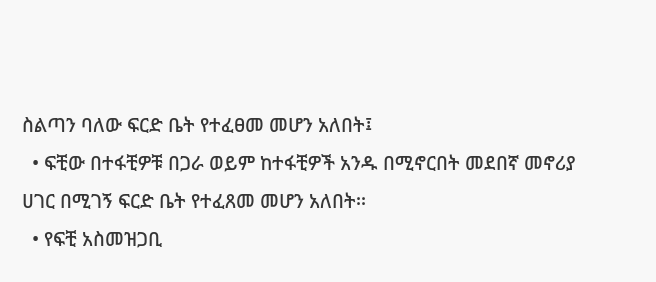ስልጣን ባለው ፍርድ ቤት የተፈፀመ መሆን አለበት፤
  • ፍቺው በተፋቺዎቹ በጋራ ወይም ከተፋቺዎች አንዱ በሚኖርበት መደበኛ መኖሪያ ሀገር በሚገኝ ፍርድ ቤት የተፈጸመ መሆን አለበት፡፡
  • የፍቺ አስመዝጋቢ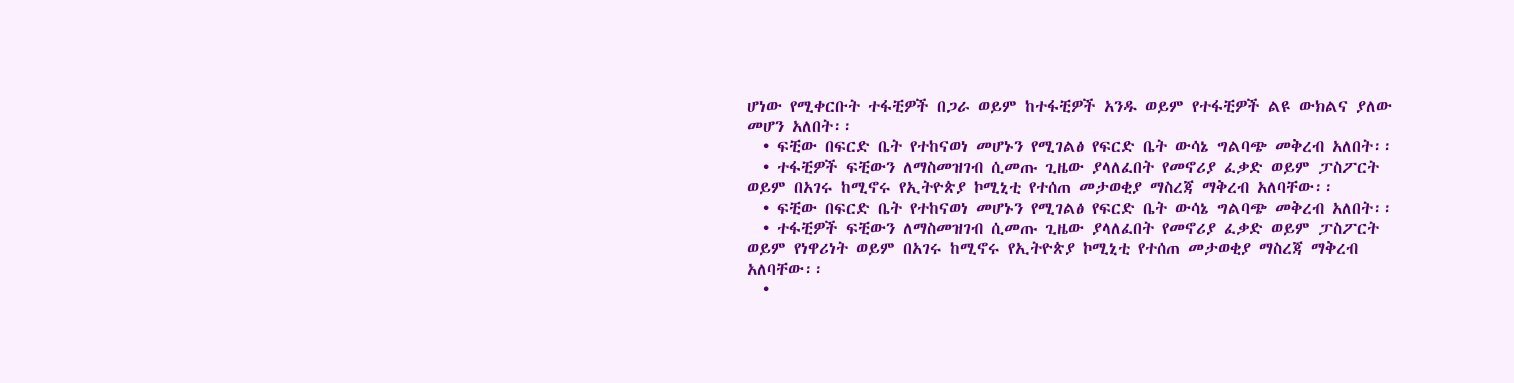ሆነው የሚቀርቡት ተፋቺዎች በጋራ ወይም ከተፋቺዎች አንዱ ወይም የተፋቺዎች ልዩ ውክልና ያለው መሆን አለበት፡፡
  • ፍቺው በፍርድ ቤት የተከናወነ መሆኑን የሚገልፅ የፍርድ ቤት ውሳኔ ግልባጭ መቅረብ አለበት፡፡
  • ተፋቺዎች ፍቺውን ለማስመዝገብ ሲመጡ ጊዜው ያላለፈበት የመኖሪያ ፈቃድ ወይም ፓስፖርት ወይም በአገሩ ከሚኖሩ የኢትዮጵያ ኮሚኒቲ የተሰጠ መታወቂያ ማስረጃ ማቅረብ አለባቸው፡፡
  • ፍቺው በፍርድ ቤት የተከናወነ መሆኑን የሚገልፅ የፍርድ ቤት ውሳኔ ግልባጭ መቅረብ አለበት፡፡
  • ተፋቺዎች ፍቺውን ለማስመዝገብ ሲመጡ ጊዜው ያላለፈበት የመኖሪያ ፈቃድ ወይም ፓስፖርት ወይም የነዋሪነት ወይም በአገሩ ከሚኖሩ የኢትዮጵያ ኮሚኒቲ የተሰጠ መታወቂያ ማስረጃ ማቅረብ አለባቸው፡፡
  •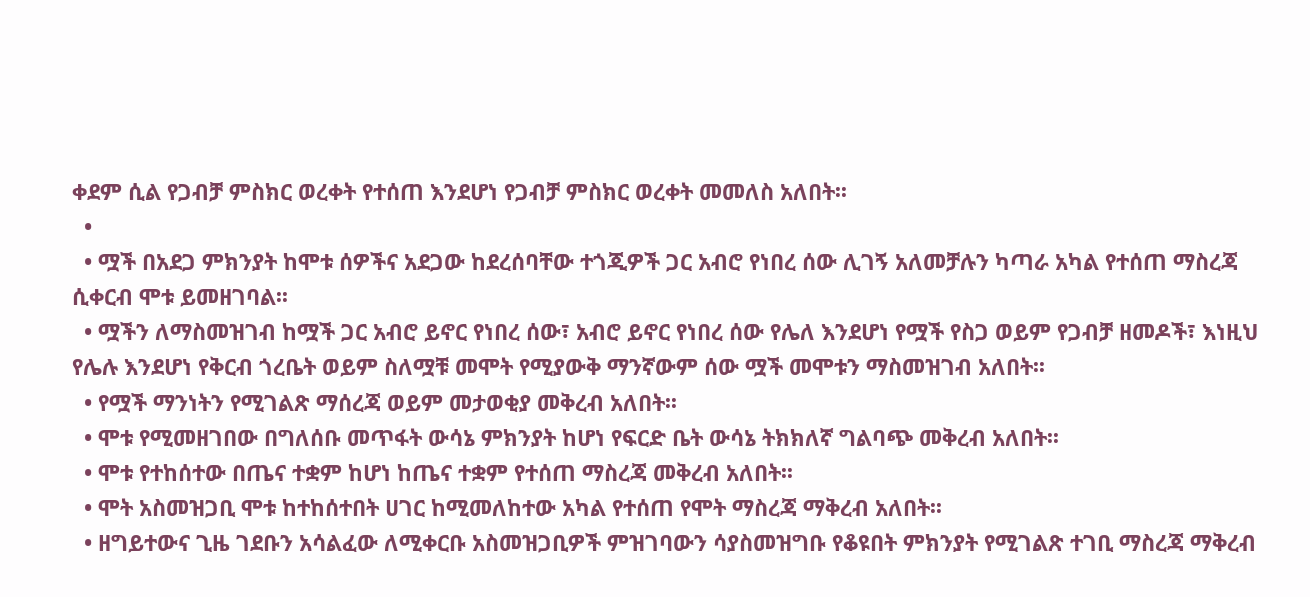ቀደም ሲል የጋብቻ ምስክር ወረቀት የተሰጠ እንደሆነ የጋብቻ ምስክር ወረቀት መመለስ አለበት፡፡
  •
  • ሟች በአደጋ ምክንያት ከሞቱ ሰዎችና አደጋው ከደረሰባቸው ተጎጂዎች ጋር አብሮ የነበረ ሰው ሊገኝ አለመቻሉን ካጣራ አካል የተሰጠ ማስረጃ ሲቀርብ ሞቱ ይመዘገባል፡፡
  • ሟችን ለማስመዝገብ ከሟች ጋር አብሮ ይኖር የነበረ ሰው፣ አብሮ ይኖር የነበረ ሰው የሌለ እንደሆነ የሟች የስጋ ወይም የጋብቻ ዘመዶች፣ እነዚህ የሌሉ እንደሆነ የቅርብ ጎረቤት ወይም ስለሟቹ መሞት የሚያውቅ ማንኛውም ሰው ሟች መሞቱን ማስመዝገብ አለበት፡፡
  • የሟች ማንነትን የሚገልጽ ማሰረጃ ወይም መታወቂያ መቅረብ አለበት፡፡
  • ሞቱ የሚመዘገበው በግለሰቡ መጥፋት ውሳኔ ምክንያት ከሆነ የፍርድ ቤት ውሳኔ ትክክለኛ ግልባጭ መቅረብ አለበት፡፡
  • ሞቱ የተከሰተው በጤና ተቋም ከሆነ ከጤና ተቋም የተሰጠ ማስረጃ መቅረብ አለበት፡፡
  • ሞት አስመዝጋቢ ሞቱ ከተከሰተበት ሀገር ከሚመለከተው አካል የተሰጠ የሞት ማስረጃ ማቅረብ አለበት፡፡
  • ዘግይተውና ጊዜ ገደቡን አሳልፈው ለሚቀርቡ አስመዝጋቢዎች ምዝገባውን ሳያስመዝግቡ የቆዩበት ምክንያት የሚገልጽ ተገቢ ማስረጃ ማቅረብ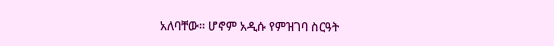አለባቸው፡፡ ሆኖም አዲሱ የምዝገባ ስርዓት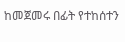ከመጀመሩ በፊት የተከሰተን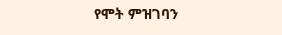የሞት ምዝገባን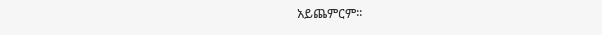አይጨምርም፡፡